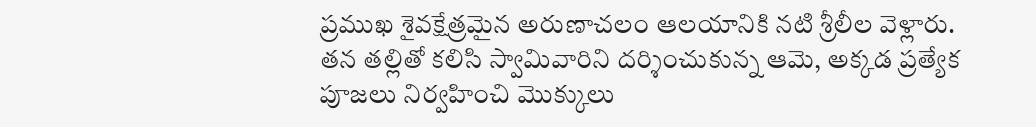ప్రముఖ శైవక్షేత్రమైన అరుణాచలం ఆలయానికి నటి శ్రీలీల వెళ్లారు. తన తల్లితో కలిసి స్వామివారిని దర్శించుకున్న ఆమె, అక్కడ ప్రత్యేక పూజలు నిర్వహించి మొక్కులు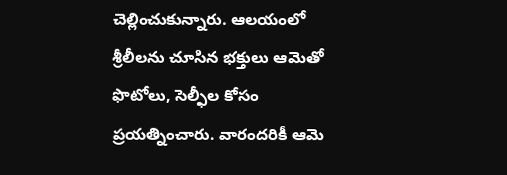చెల్లించుకున్నారు. ఆలయంలో శ్రీలీలను చూసిన భక్తులు ఆమెతో ఫొటోలు, సెల్ఫీల కోసం ప్రయత్నించారు. వారందరికీ ఆమె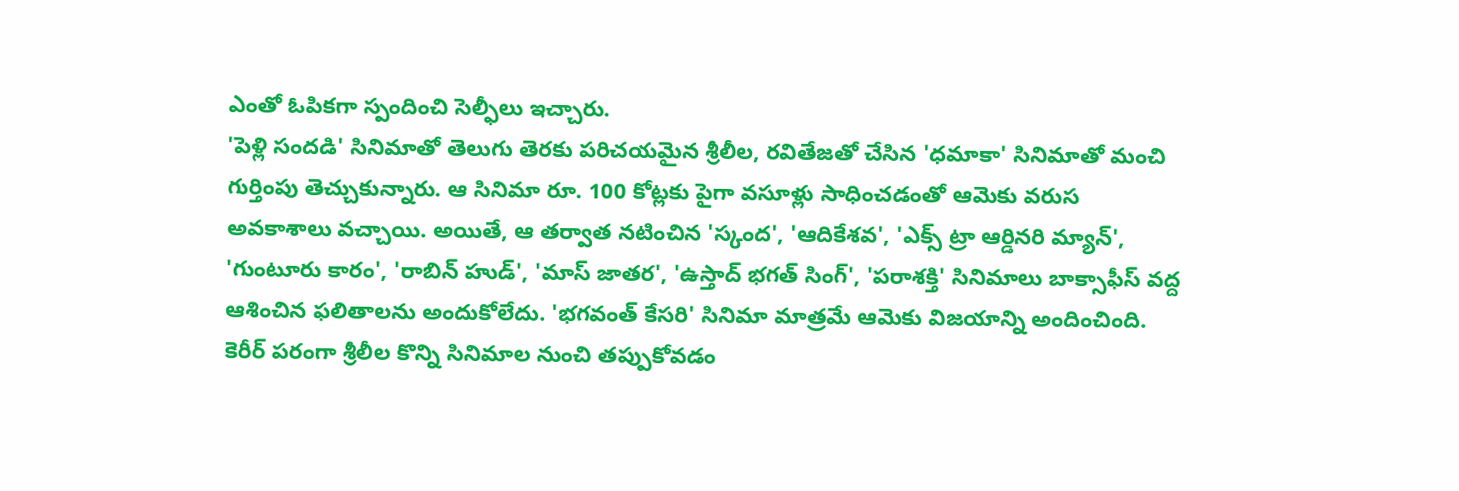ఎంతో ఓపికగా స్పందించి సెల్ఫీలు ఇచ్చారు.
'పెళ్లి సందడి' సినిమాతో తెలుగు తెరకు పరిచయమైన శ్రీలీల, రవితేజతో చేసిన 'ధమాకా' సినిమాతో మంచి గుర్తింపు తెచ్చుకున్నారు. ఆ సినిమా రూ. 100 కోట్లకు పైగా వసూళ్లు సాధించడంతో ఆమెకు వరుస అవకాశాలు వచ్చాయి. అయితే, ఆ తర్వాత నటించిన 'స్కంద', 'ఆదికేశవ', 'ఎక్స్ ట్రా ఆర్డినరి మ్యాన్', 'గుంటూరు కారం', 'రాబిన్ హుడ్', 'మాస్ జాతర', 'ఉస్తాద్ భగత్ సింగ్', 'పరాశక్తి' సినిమాలు బాక్సాఫీస్ వద్ద ఆశించిన ఫలితాలను అందుకోలేదు. 'భగవంత్ కేసరి' సినిమా మాత్రమే ఆమెకు విజయాన్ని అందించింది.
కెరీర్ పరంగా శ్రీలీల కొన్ని సినిమాల నుంచి తప్పుకోవడం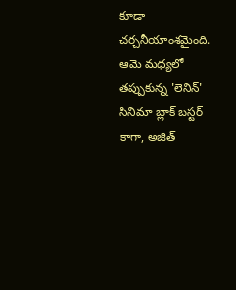కూడా చర్చనీయాంశమైంది. ఆమె మధ్యలో తప్పుకున్న 'లెనిన్' సినిమా బ్లాక్ బస్టర్ కాగా, అజిత్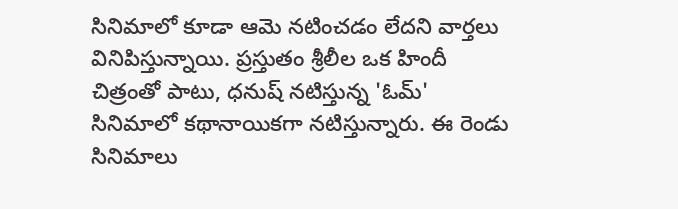సినిమాలో కూడా ఆమె నటించడం లేదని వార్తలు వినిపిస్తున్నాయి. ప్రస్తుతం శ్రీలీల ఒక హిందీ చిత్రంతో పాటు, ధనుష్ నటిస్తున్న 'ఓమ్' సినిమాలో కథానాయికగా నటిస్తున్నారు. ఈ రెండు సినిమాలు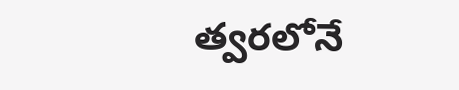త్వరలోనే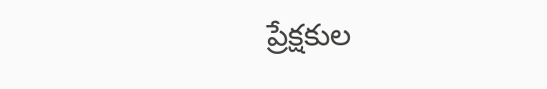ప్రేక్షకుల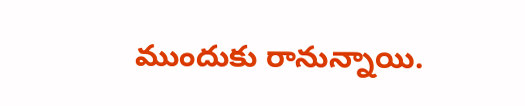ముందుకు రానున్నాయి.